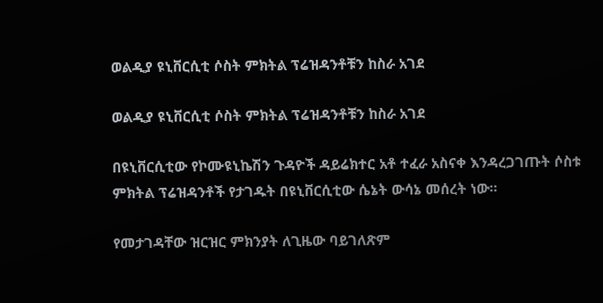ወልዲያ ዩኒቨርሲቲ ሶስት ምክትል ፕሬዝዳንቶቹን ከስራ አገደ

ወልዲያ ዩኒቨርሲቲ ሶስት ምክትል ፕሬዝዳንቶቹን ከስራ አገደ

በዩኒቨርሲቲው የኮሙዩኒኬሽን ጉዳዮች ዳይሬክተር አቶ ተፈራ አስናቀ እንዳረጋገጡት ሶስቱ ምክትል ፕሬዝዳንቶች የታገዱት በዩኒቨርሲቲው ሴኔት ውሳኔ መሰረት ነው።

የመታገዳቸው ዝርዝር ምክንያት ለጊዜው ባይገለጽም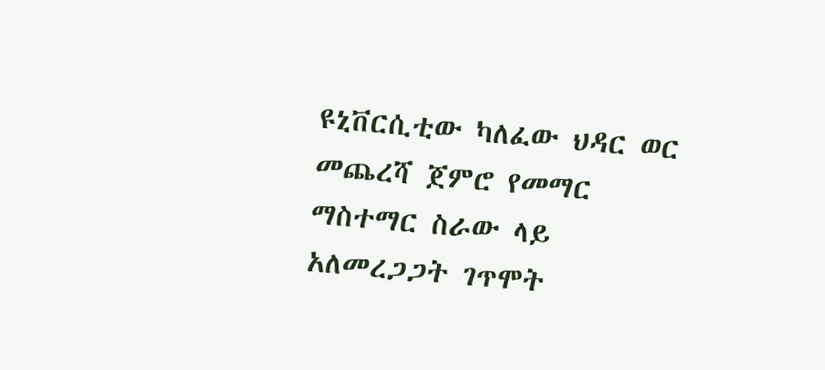ዩኒቨርሲቲው ካለፈው ህዳር ወር መጨረሻ ጀምሮ የመማር ማስተማር ስራው ላይ አለመረጋጋት ገጥሞት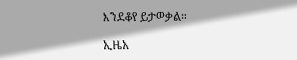እንደቆየ ይታወቃል።

ኢዜአ